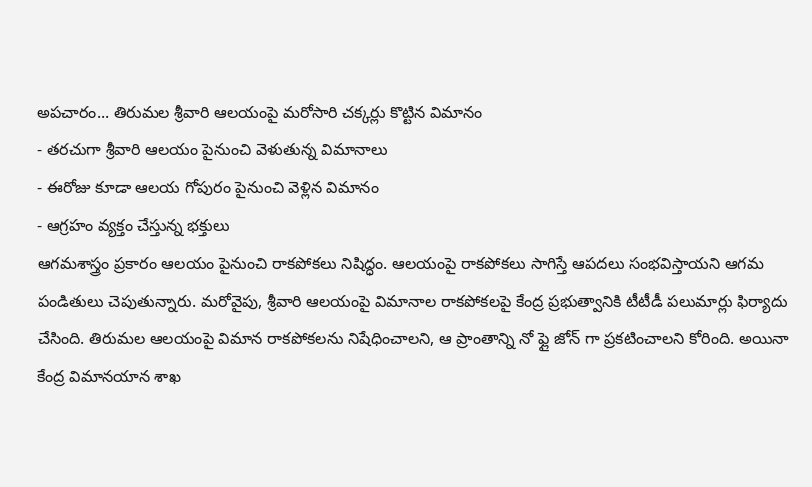అపచారం... తిరుమల శ్రీవారి ఆలయంపై మరోసారి చక్కర్లు కొట్టిన విమానం
- తరచుగా శ్రీవారి ఆలయం పైనుంచి వెళుతున్న విమానాలు
- ఈరోజు కూడా ఆలయ గోపురం పైనుంచి వెళ్లిన విమానం
- ఆగ్రహం వ్యక్తం చేస్తున్న భక్తులు
ఆగమశాస్త్రం ప్రకారం ఆలయం పైనుంచి రాకపోకలు నిషిద్ధం. ఆలయంపై రాకపోకలు సాగిస్తే ఆపదలు సంభవిస్తాయని ఆగమ పండితులు చెపుతున్నారు. మరోవైపు, శ్రీవారి ఆలయంపై విమానాల రాకపోకలపై కేంద్ర ప్రభుత్వానికి టీటీడీ పలుమార్లు ఫిర్యాదు చేసింది. తిరుమల ఆలయంపై విమాన రాకపోకలను నిషేధించాలని, ఆ ప్రాంతాన్ని నో ఫ్లై జోన్ గా ప్రకటించాలని కోరింది. అయినా కేంద్ర విమానయాన శాఖ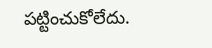పట్టించుకోలేదు.